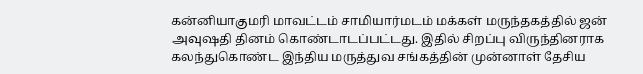கன்னியாகுமரி மாவட்டம் சாமியார்மடம் மக்கள் மருந்தகத்தில் ஜன் அவுஷதி தினம் கொண்டாடப்பட்டது. இதில் சிறப்பு விருந்தினராக கலந்துகொண்ட இந்திய மருத்துவ சங்கத்தின் முன்னாள் தேசிய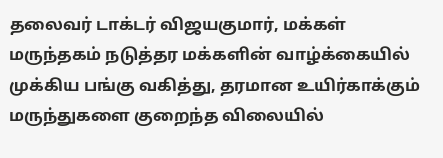தலைவர் டாக்டர் விஜயகுமார், மக்கள் மருந்தகம் நடுத்தர மக்களின் வாழ்க்கையில் முக்கிய பங்கு வகித்து, தரமான உயிர்காக்கும் மருந்துகளை குறைந்த விலையில்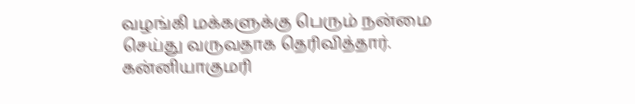வழங்கி மக்களுக்கு பெரும் நன்மை செய்து வருவதாக தெரிவித்தார். கன்னியாகுமரி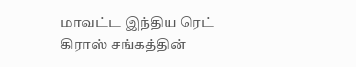மாவட்ட இந்திய ரெட் கிராஸ் சங்கத்தின்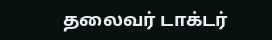தலைவர் டாக்டர்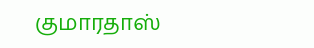குமாரதாஸ்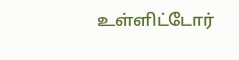உள்ளிட்டோர்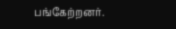பங்கேற்றனர்.